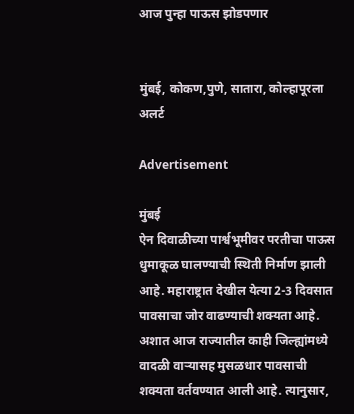आज पुन्हा पाऊस झोडपणार


मुंबई, कोकण,पुणे, सातारा, कोल्हापूरला अलर्ट

Advertisement

मुंबई
ऐन दिवाळीच्या पार्श्वभूमीवर परतीचा पाऊस धुमाकूळ घालण्याची स्थिती निर्माण झाली आहे. महाराष्ट्रात देखील येत्या 2-3 दिवसात पावसाचा जोर वाढण्याची शक्यता आहे. अशात आज राज्यातील काही जिल्ह्यांमध्ये वादळी वाऱ्यासह मुसळधार पावसाची शक्यता वर्तवण्यात आली आहे. त्यानुसार,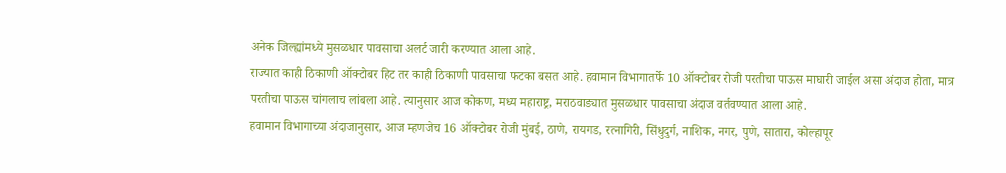अनेक जिल्ह्यांमध्ये मुसळधार पावसाचा अलर्ट जारी करण्यात आला आहे.
राज्यात काही ठिकाणी ऑक्टोबर हिट तर काही ठिकाणी पावसाचा फटका बसत आहे. हवामान विभागातर्फे 10 ऑक्टोबर रोजी परतीचा पाऊस माघारी जाईल असा अंदाज होता, मात्र परतीचा पाऊस चांगलाच लांबला आहे. त्यानुसार आज कोकण, मध्य महाराष्ट्र, मराठवाड्यात मुसळधार पावसाचा अंदाज वर्तवण्यात आला आहे.
हवामान विभागाच्या अंदाजानुसार, आज म्हणजेच 16 ऑक्टोबर रोजी मुंबई, ठाणे, रायगड, रत्नागिरी, सिंधुदुर्ग, नाशिक, नगर, पुणे, सातारा, कोल्हापूर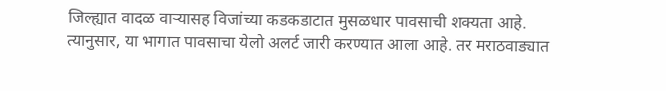जिल्ह्यात वादळ वाऱ्यासह विजांच्या कडकडाटात मुसळधार पावसाची शक्यता आहे. त्यानुसार, या भागात पावसाचा येलो अलर्ट जारी करण्यात आला आहे. तर मराठवाड्यात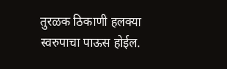तुरळक ठिकाणी हलक्या स्वरुपाचा पाऊस होईल.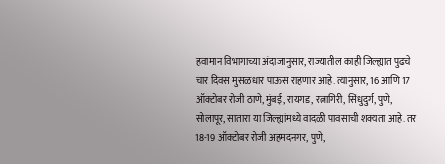हवामान विभागाच्या अंदाजानुसार, राज्यातील काही जिल्ह्यात पुढचे चार दिवस मुसळधार पाऊस राहणार आहे. त्यानुसार, 16 आणि 17 ऑक्टोबर रोजी ठाणे, मुंबई, रायगड, रत्नागिरी, सिंधुदुर्ग, पुणे, सोलापूर, सातारा या जिल्ह्यांमध्ये वादळी पावसाची शक्यता आहे. तर 18-19 ऑक्टोबर रोजी अहमदनगर, पुणे,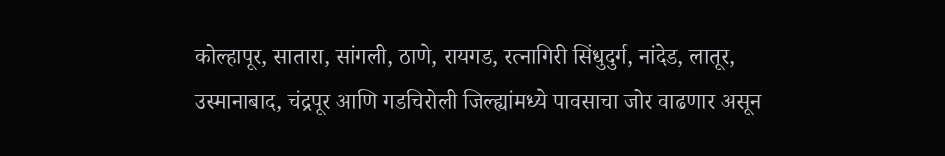कोल्हापूर, सातारा, सांगली, ठाणे, रायगड, रत्नागिरी सिंधुदुर्ग, नांदेड, लातूर, उस्मानाबाद, चंद्रपूर आणि गडचिरोली जिल्ह्यांमध्ये पावसाचा जोर वाढणार असून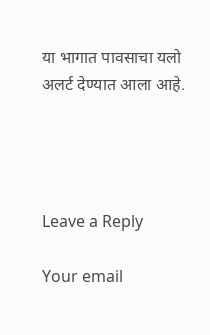या भागात पावसाचा यलो अलर्ट देण्यात आला आहे.




Leave a Reply

Your email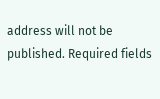address will not be published. Required fields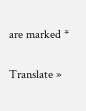are marked *

Translate »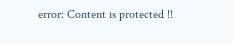error: Content is protected !!